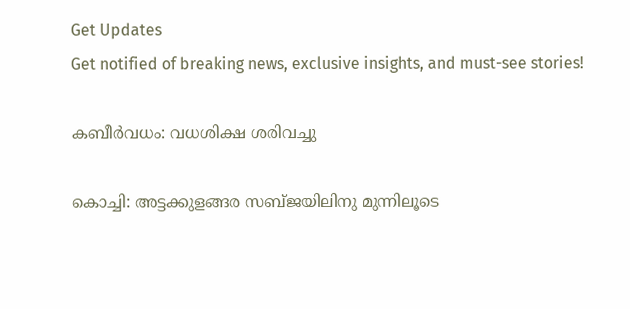Get Updates
Get notified of breaking news, exclusive insights, and must-see stories!

കബീര്‍വധം: വധശിക്ഷ ശരിവച്ചു

കൊച്ചി: അട്ടക്കുളങ്ങര സബ്ജയിലിനു മുന്നിലൂടെ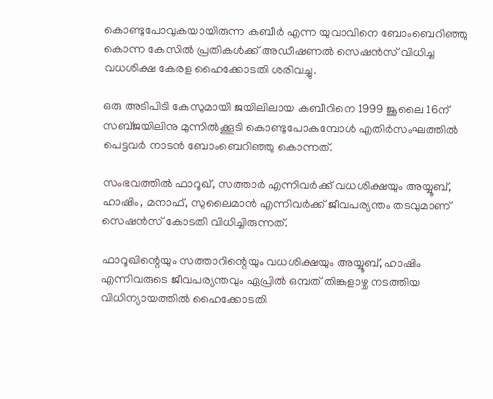കൊണ്ടുപോവുകയായിരുന്ന കബീര്‍ എന്ന യുവാവിനെ ബോംബെറിഞ്ഞു കൊന്ന കേസില്‍ പ്രതികള്‍ക്ക് അഡീഷണല്‍ സെഷന്‍സ് വിധിച്ച വധശിക്ഷ കേരള ഹൈക്കോടതി ശരിവച്ചു.

ഒരു അടിപിടി കേസുമായി ജയിലിലായ കബീറിനെ 1999 ജൂലൈ 16ന് സബ്ജയിലിനു മുന്നില്‍ക്കൂടി കൊണ്ടുപോകുമ്പോള്‍ എതിര്‍സംഘത്തില്‍ പെട്ടവര്‍ നാടന്‍ ബോംബെറിഞ്ഞു കൊന്നത്.

സംഭവത്തില്‍ ഫാറൂഖ്, സത്താര്‍ എന്നിവര്‍ക്ക് വധശിക്ഷയും അയ്യൂബ്, ഹാഷിം, മനാഫ്, സുലൈമാന്‍ എന്നിവര്‍ക്ക് ജീവപര്യന്തം തടവുമാണ് സെഷന്‍സ് കോടതി വിധിച്ചിരുന്നത്.

ഫാറൂഖിന്റെയും സത്താറിന്റെയും വധശിക്ഷയും അയ്യൂബ്, ഹാഷിം എന്നിവരുടെ ജീവപര്യന്തവും ഏപ്രില്‍ ഒമ്പത് തിങ്കളാഴ്ച നടത്തിയ വിധിന്യായത്തില്‍ ഹൈക്കോടതി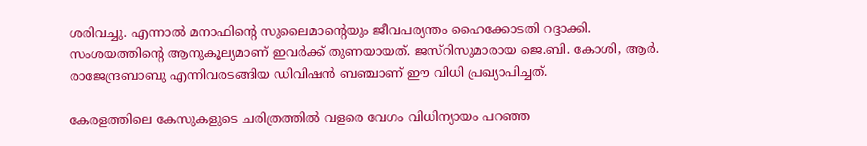ശരിവച്ചു. എന്നാല്‍ മനാഫിന്റെ സുലൈമാന്റെയും ജീവപര്യന്തം ഹൈക്കോടതി റദ്ദാക്കി. സംശയത്തിന്റെ ആനുകൂല്യമാണ് ഇവര്‍ക്ക് തുണയായത്. ജസ്റിസുമാരായ ജെ.ബി. കോശി, ആര്‍. രാജേന്ദ്രബാബു എന്നിവരടങ്ങിയ ഡിവിഷന്‍ ബഞ്ചാണ് ഈ വിധി പ്രഖ്യാപിച്ചത്.

കേരളത്തിലെ കേസുകളുടെ ചരിത്രത്തില്‍ വളരെ വേഗം വിധിന്യായം പറഞ്ഞ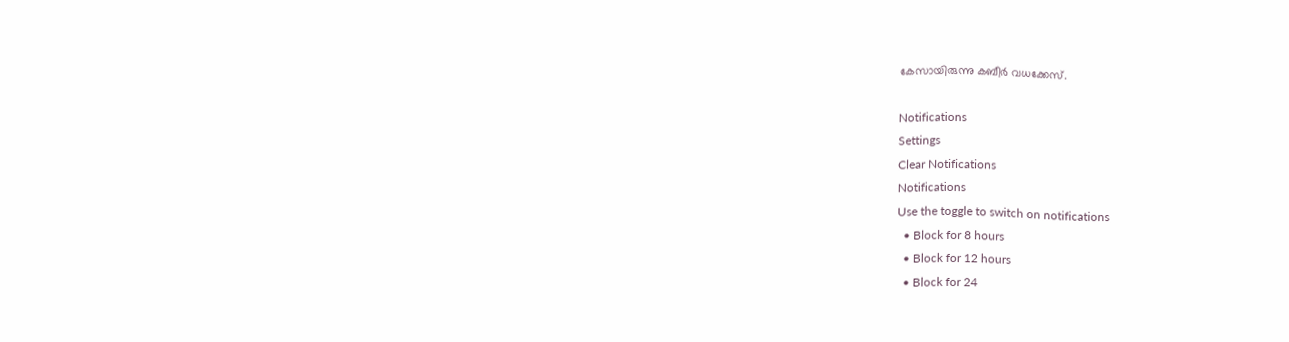കേസായിരുന്നു കബീര്‍ വധക്കേസ്.

Notifications
Settings
Clear Notifications
Notifications
Use the toggle to switch on notifications
  • Block for 8 hours
  • Block for 12 hours
  • Block for 24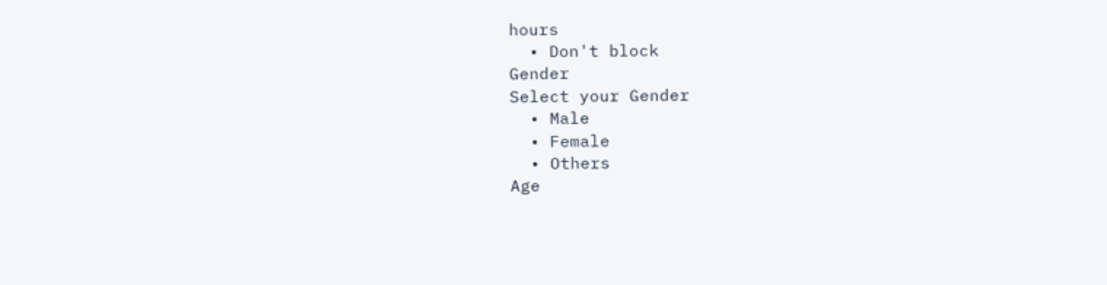hours
  • Don't block
Gender
Select your Gender
  • Male
  • Female
  • Others
Age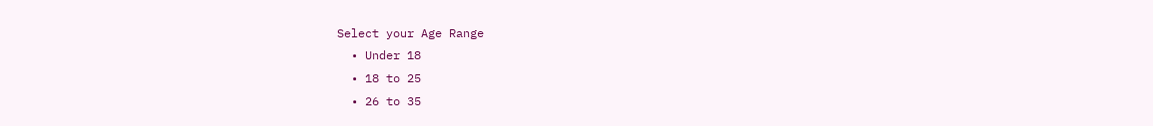Select your Age Range
  • Under 18
  • 18 to 25
  • 26 to 35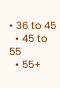• 36 to 45
  • 45 to 55
  • 55+